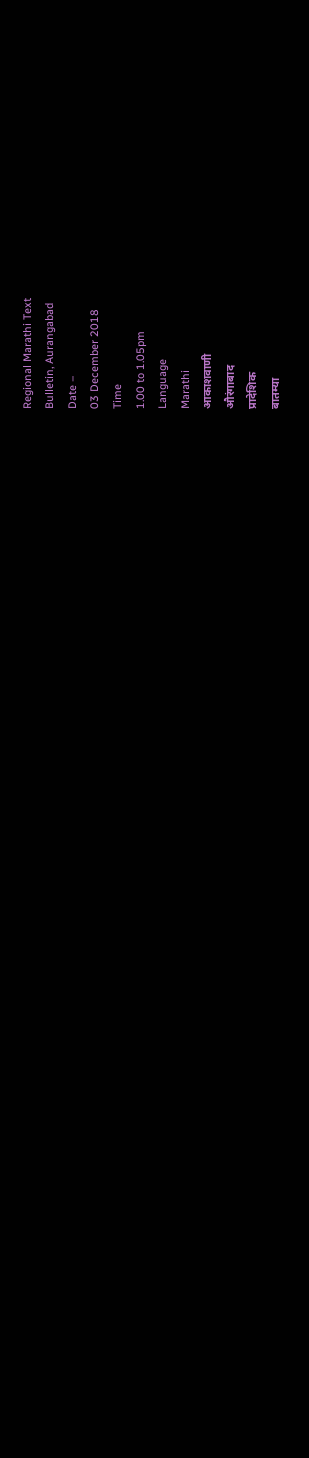Regional Marathi Text
Bulletin, Aurangabad
Date –
03 December 2018
Time
1.00 to 1.05pm
Language
Marathi
आकाशवाणी
औरंगाबाद
प्रादेशिक
बातम्या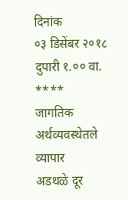दिनांक
०३ डिसेंबर २०१८ दुपारी १.०० वा.
****
जागतिक अर्थव्यवस्थेतले व्यापार
अडथळे दूर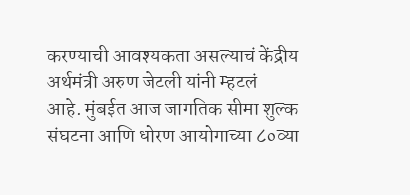करण्याची आवश्यकता असल्याचं केंद्रीय अर्थमंत्री अरुण जेटली यांनी म्हटलं
आहे. मुंबईत आज जागतिक सीमा शुल्क
संघटना आणि धोरण आयोगाच्या ८०व्या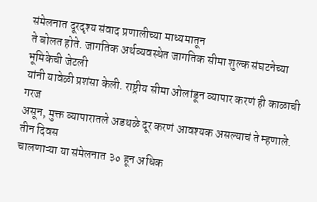संमेलनात दूरदृश्य संवाद प्रणालीच्या माध्यमातून
ते बोलत होते. जागतिक अर्थव्यवस्थेत जागतिक सीमा शुल्क संघटनेच्या भूमिकेची जेटली
यांनी यावेळी प्रशंसा केली. राष्ट्रीय सीमा ओलांडून व्यापार करणं ही काळाची गरज
असून, मुक्त व्यापारातले अडथळे दूर करणं आवश्यक असल्याचं ते म्हणाले. तीन दिवस
चालणाऱ्या या संमेलनात ३० हून अधिक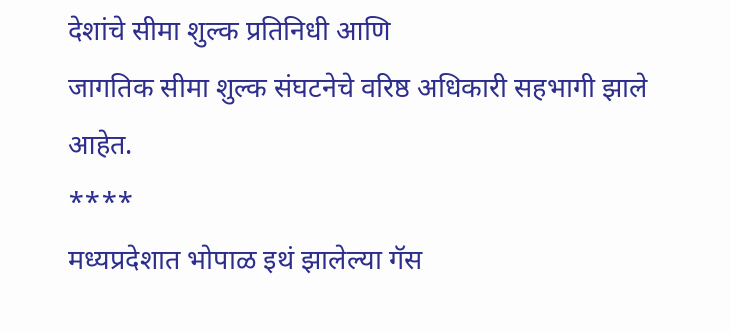देशांचे सीमा शुल्क प्रतिनिधी आणि
जागतिक सीमा शुल्क संघटनेचे वरिष्ठ अधिकारी सहभागी झाले आहेत.
****
मध्यप्रदेशात भोपाळ इथं झालेल्या गॅस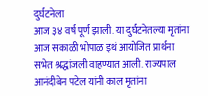दुर्घटनेला
आज ३४ वर्ष पूर्ण झाली. या दुर्घटनेतल्या मृतांना आज सकाळी भोपाळ इथं आयोजित प्रार्थना
सभेत श्रद्धांजली वाहण्यात आली. राज्यपाल आनंदीबेन पटेल यांनी काल मृतांना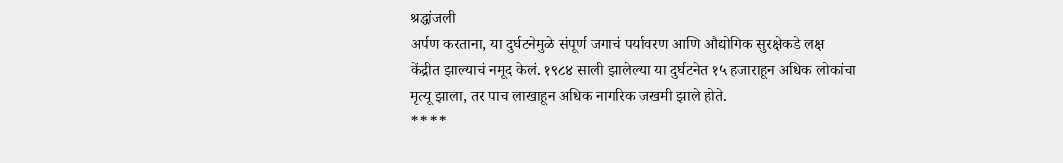श्रद्धांजली
अर्पण करताना, या दुर्घटनेमुळे संपूर्ण जगाचं पर्यावरण आणि औद्योगिक सुरक्षेकडे लक्ष
केंद्रीत झाल्याचं नमूद केलं. १९८४ साली झालेल्या या दुर्घटनेत १५ हजाराहून अधिक लोकांचा
मृत्यू झाला, तर पाच लाखाहून अधिक नागरिक जखमी झाले होते.
****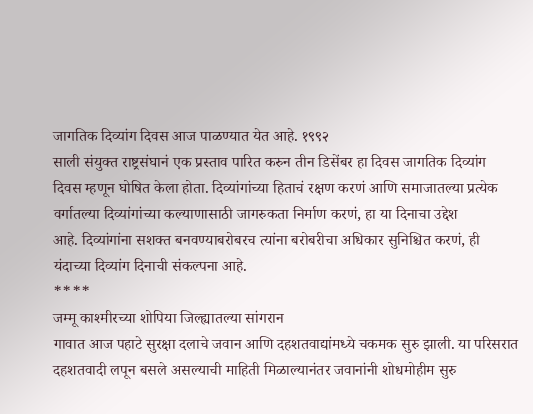जागतिक दिव्यांग दिवस आज पाळण्यात येत आहे. १९९२
साली संयुक्त राष्ट्रसंघानं एक प्रस्ताव पारित करुन तीन डिसेंबर हा दिवस जागतिक दिव्यांग
दिवस म्हणून घोषित केला होता. दिव्यांगांच्या हिताचं रक्षण करणं आणि समाजातल्या प्रत्येक
वर्गातल्या दिव्यांगांच्या कल्याणासाठी जागरुकता निर्माण करणं, हा या दिनाचा उद्देश
आहे. दिव्यांगांना सशक्त बनवण्याबरोबरच त्यांना बरोबरीचा अधिकार सुनिश्चित करणं, ही
यंदाच्या दिव्यांग दिनाची संकल्पना आहे.
****
जम्मू काश्मीरच्या शोपिया जिल्ह्यातल्या सांगरान
गावात आज पहाटे सुरक्षा दलाचे जवान आणि दहशतवाद्यांमध्ये चकमक सुरु झाली. या परिसरात
दहशतवादी लपून बसले असल्याची माहिती मिळाल्यानंतर जवानांनी शोधमोहीम सुरु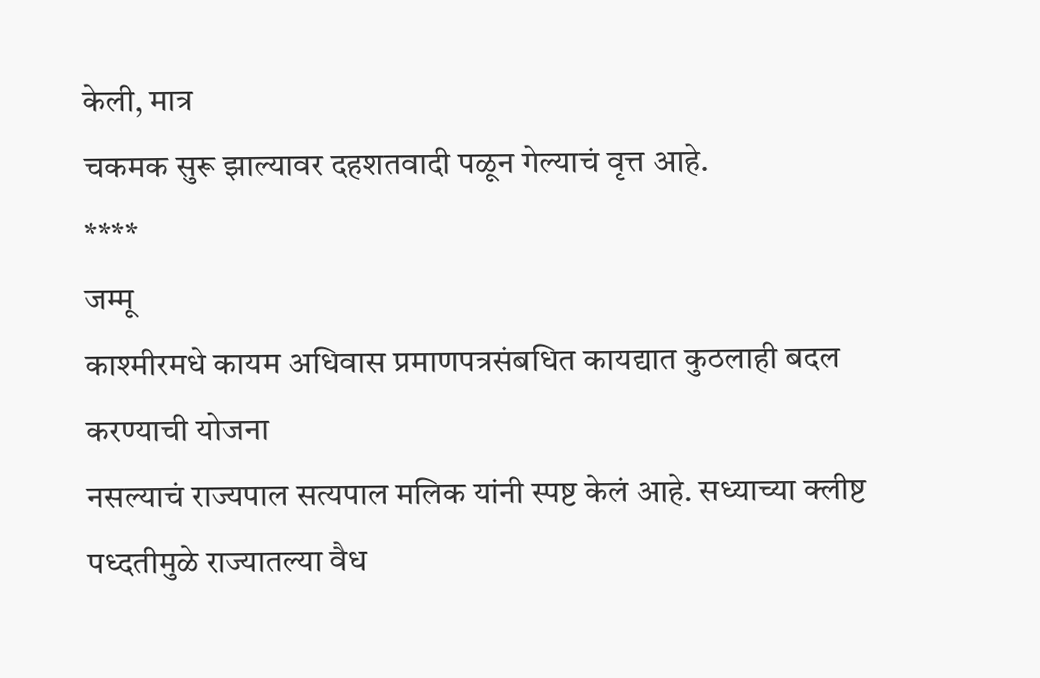केली, मात्र
चकमक सुरू झाल्यावर दहशतवादी पळून गेल्याचं वृत्त आहे.
****
जम्मू
काश्मीरमधे कायम अधिवास प्रमाणपत्रसंबधित कायद्यात कुठलाही बदल करण्याची योजना
नसल्याचं राज्यपाल सत्यपाल मलिक यांनी स्पष्ट केलं आहे. सध्याच्या क्लीष्ट
पध्दतीमुळे राज्यातल्या वैध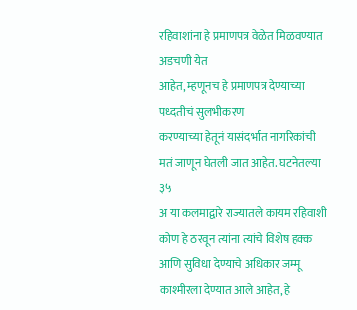रहिवाशांना हे प्रमाणपत्र वेळेत मिळवण्यात अडचणी येत
आहेत, म्हणूनच हे प्रमाणपत्र देण्याच्या पध्दतीचं सुलभीकरण
करण्याच्या हेतूनं यासंदर्भात नागरिकांची मतं जाणून घेतली जात आहेत. घटनेतल्या ३५
अ या कलमाद्वारे राज्यातले कायम रहिवाशी कोण हे ठरवून त्यांना त्यांचे विशेष हक्क
आणि सुविधा देण्याचे अधिकार जम्मू काश्मीरला देण्यात आले आहेत, हे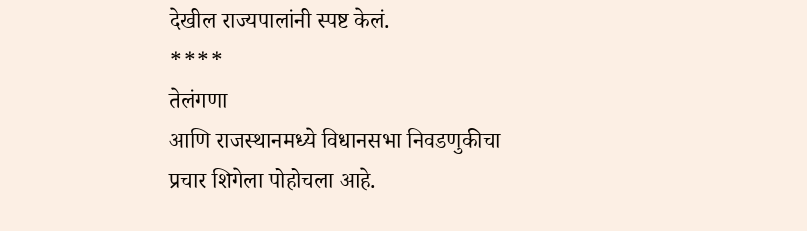देखील राज्यपालांनी स्पष्ट केलं.
****
तेलंगणा
आणि राजस्थानमध्ये विधानसभा निवडणुकीचा प्रचार शिगेला पोहोचला आहे.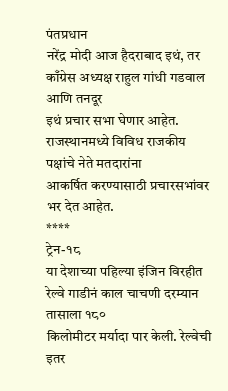पंतप्रधान
नरेंद्र मोदी आज हैदराबाद इथं, तर काँग्रेस अध्यक्ष राहुल गांधी गडवाल आणि तनदूर
इथं प्रचार सभा घेणार आहेत. राजस्थानमध्ये विविध राजकीय पक्षांचे नेते मतदारांना
आकर्षित करण्यासाठी प्रचारसभांवर भर देत आहेत.
****
ट्रेन-१८
या देशाच्या पहिल्या इंजिन विरहीत रेल्वे गाडीनं काल चाचणी दरम्यान तासाला १८०
किलोमीटर मर्यादा पार केली. रेल्वेची इतर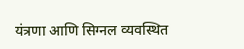यंत्रणा आणि सिग्नल व्यवस्थित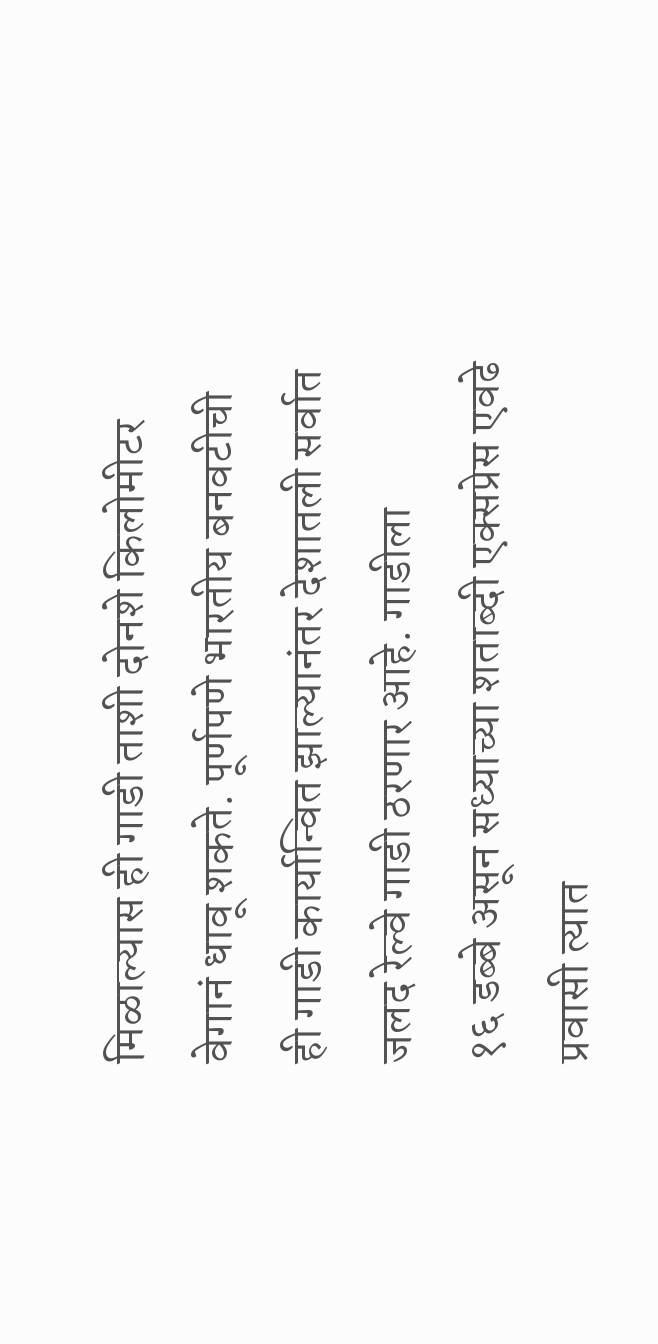मिळाल्यास ही गाडी ताशी दोनशे किलोमीटर वेगानं धावू शकते. पूर्णपणे भारतीय बनवटीची
ही गाडी कार्यान्वित झाल्यानंतर देशातली सर्वात जलद रेल्वे गाडी ठरणार आहे. गाडीला
१६ डब्बे असून सध्याच्या शताब्दी एक्सप्रेस एवढे प्रवासी त्यात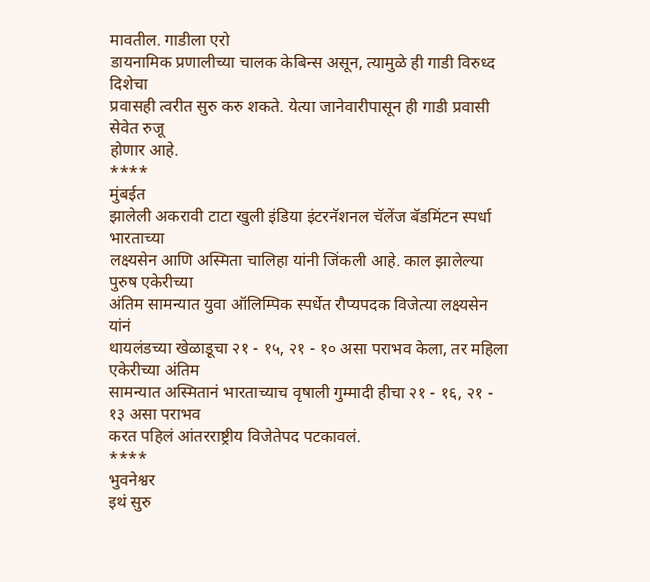मावतील. गाडीला एरो
डायनामिक प्रणालीच्या चालक केबिन्स असून, त्यामुळे ही गाडी विरुध्द दिशेचा
प्रवासही त्वरीत सुरु करु शकते. येत्या जानेवारीपासून ही गाडी प्रवासी सेवेत रुजू
होणार आहे.
****
मुंबईत
झालेली अकरावी टाटा खुली इंडिया इंटरनॅशनल चॅलेंज बॅडमिंटन स्पर्धा भारताच्या
लक्ष्यसेन आणि अस्मिता चालिहा यांनी जिंकली आहे. काल झालेल्या पुरुष एकेरीच्या
अंतिम सामन्यात युवा ऑलिम्पिक स्पर्धेत रौप्यपदक विजेत्या लक्ष्यसेन यांनं
थायलंडच्या खेळाडूचा २१ - १५, २१ - १० असा पराभव केला, तर महिला एकेरीच्या अंतिम
सामन्यात अस्मितानं भारताच्याच वृषाली गुम्मादी हीचा २१ - १६, २१ - १३ असा पराभव
करत पहिलं आंतरराष्ट्रीय विजेतेपद पटकावलं.
****
भुवनेश्वर
इथं सुरु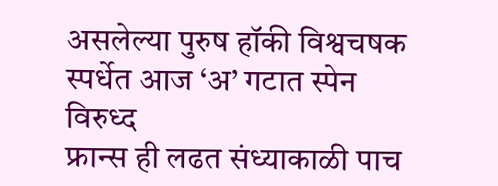असलेल्या पुरुष हॉकी विश्वचषक स्पर्धेत आज ‘अ’ गटात स्पेन विरुध्द
फ्रान्स ही लढत संध्याकाळी पाच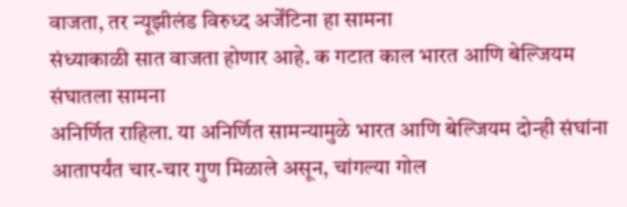वाजता, तर न्यूझीलंड विरुध्द अर्जेंटिना हा सामना
संध्याकाळी सात वाजता होणार आहे. क गटात काल भारत आणि बेल्जियम संघातला सामना
अनिर्णित राहिला. या अनिर्णित सामन्यामुळे भारत आणि बेल्जियम दोन्ही संघांना
आतापर्यंत चार-चार गुण मिळाले असून, चांगल्या गोल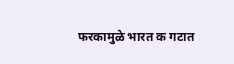फरकामुळे भारत क गटात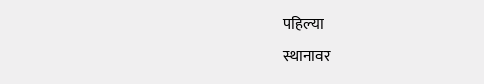पहिल्या
स्थानावर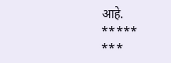आहे.
*****
***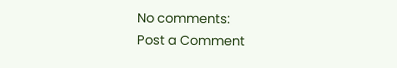No comments:
Post a Comment